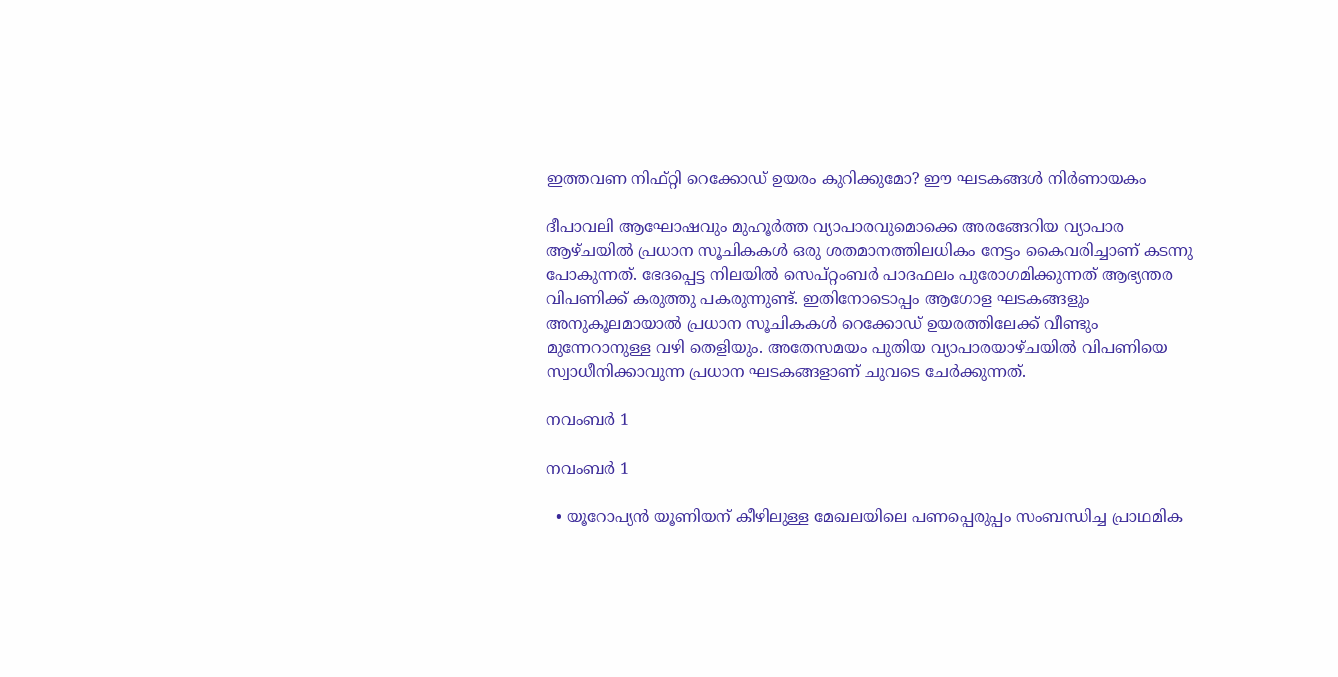ഇത്തവണ നിഫ്റ്റി റെക്കോഡ് ഉയരം കുറിക്കുമോ? ഈ ഘടകങ്ങള്‍ നിര്‍ണായകം

ദീപാവലി ആഘോഷവും മുഹൂര്‍ത്ത വ്യാപാരവുമൊക്കെ അരങ്ങേറിയ വ്യാപാര ആഴ്ചയില്‍ പ്രധാന സൂചികകള്‍ ഒരു ശതമാനത്തിലധികം നേട്ടം കൈവരിച്ചാണ് കടന്നു പോകുന്നത്. ഭേദപ്പെട്ട നിലയില്‍ സെപ്റ്റംബര്‍ പാദഫലം പുരോഗമിക്കുന്നത് ആഭ്യന്തര വിപണിക്ക് കരുത്തു പകരുന്നുണ്ട്. ഇതിനോടൊപ്പം ആഗോള ഘടകങ്ങളും അനുകൂലമായാല്‍ പ്രധാന സൂചികകള്‍ റെക്കോഡ് ഉയരത്തിലേക്ക് വീണ്ടും മുന്നേറാനുള്ള വഴി തെളിയും. അതേസമയം പുതിയ വ്യാപാരയാഴ്ചയില്‍ വിപണിയെ സ്വാധീനിക്കാവുന്ന പ്രധാന ഘടകങ്ങളാണ് ചുവടെ ചേര്‍ക്കുന്നത്.

നവംബര്‍ 1

നവംബര്‍ 1

  • യൂറോപ്യന്‍ യൂണിയന് കീഴിലുള്ള മേഖലയിലെ പണപ്പെരുപ്പം സംബന്ധിച്ച പ്രാഥമിക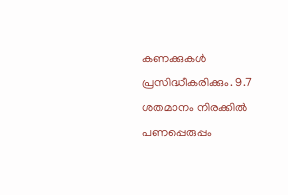കണക്കുകള്‍ പ്രസിദ്ധീകരിക്കും. 9.7 ശതമാനം നിരക്കില്‍ പണപ്പെരുപ്പം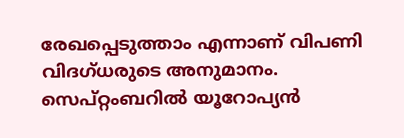രേഖപ്പെടുത്താം എന്നാണ് വിപണി വിദഗ്ധരുടെ അനുമാനം. സെപ്റ്റംബറില്‍ യൂറോപ്യന്‍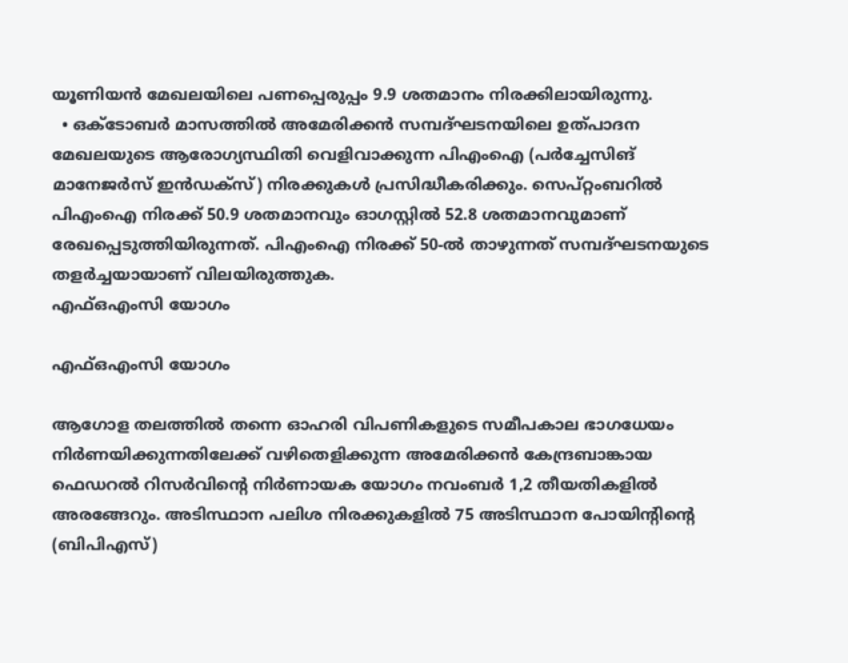യൂണിയന്‍ മേഖലയിലെ പണപ്പെരുപ്പം 9.9 ശതമാനം നിരക്കിലായിരുന്നു.
  • ഒക്ടോബര്‍ മാസത്തില്‍ അമേരിക്കന്‍ സമ്പദ്ഘടനയിലെ ഉത്പാദന മേഖലയുടെ ആരോഗ്യസ്ഥിതി വെളിവാക്കുന്ന പിഎംഐ (പര്‍ച്ചേസിങ് മാനേജര്‍സ് ഇന്‍ഡക്‌സ്) നിരക്കുകള്‍ പ്രസിദ്ധീകരിക്കും. സെപ്റ്റംബറില്‍ പിഎംഐ നിരക്ക് 50.9 ശതമാനവും ഓഗസ്റ്റില്‍ 52.8 ശതമാനവുമാണ് രേഖപ്പെടുത്തിയിരുന്നത്. പിഎംഐ നിരക്ക് 50-ല്‍ താഴുന്നത് സമ്പദ്ഘടനയുടെ തളര്‍ച്ചയായാണ് വിലയിരുത്തുക.
എഫ്ഒഎംസി യോഗം

എഫ്ഒഎംസി യോഗം

ആഗോള തലത്തില്‍ തന്നെ ഓഹരി വിപണികളുടെ സമീപകാല ഭാഗധേയം നിര്‍ണയിക്കുന്നതിലേക്ക് വഴിതെളിക്കുന്ന അമേരിക്കന്‍ കേന്ദ്രബാങ്കായ ഫെഡറല്‍ റിസര്‍വിന്റെ നിര്‍ണായക യോഗം നവംബര്‍ 1,2 തീയതികളില്‍ അരങ്ങേറും. അടിസ്ഥാന പലിശ നിരക്കുകളില്‍ 75 അടിസ്ഥാന പോയിന്റിന്റെ (ബിപിഎസ്)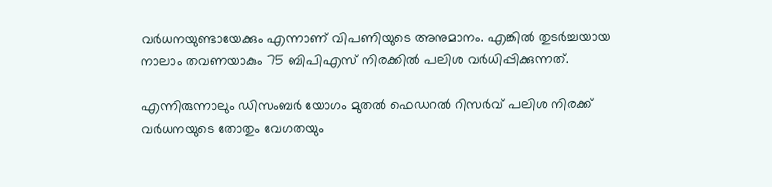വര്‍ധനയുണ്ടായേക്കും എന്നാണ് വിപണിയുടെ അനുമാനം. എങ്കില്‍ തുടര്‍ച്ചയായ നാലാം തവണയാകും 75 ബിപിഎസ് നിരക്കില്‍ പലിശ വര്‍ധിപ്പിക്കുന്നത്.

എന്നിരുന്നാലും ഡിസംബര്‍ യോഗം മുതല്‍ ഫെഡറല്‍ റിസര്‍വ് പലിശ നിരക്ക് വര്‍ധനയുടെ തോതും വേഗതയും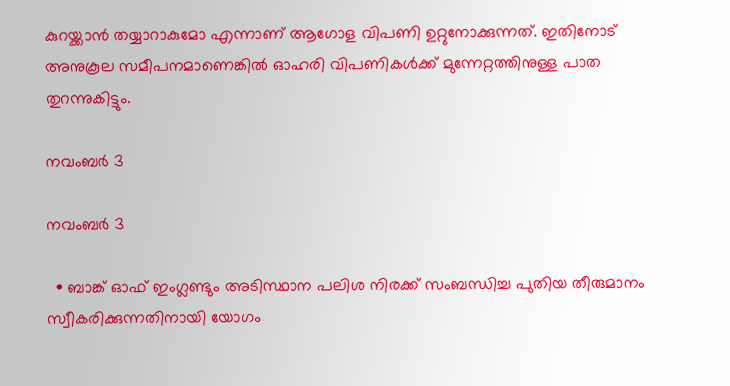കുറയ്ക്കാന്‍ തയ്യാറാകുമോ എന്നാണ് ആഗോള വിപണി ഉറ്റുനോക്കുന്നത്. ഇതിനോട് അനുകൂല സമീപനമാണെങ്കില്‍ ഓഹരി വിപണികള്‍ക്ക് മുന്നേറ്റത്തിനുള്ള പാത തുറന്നുകിട്ടും.

നവംബര്‍ 3

നവംബര്‍ 3

  • ബാങ്ക് ഓഫ് ഇംഗ്ലണ്ടും അടിസ്ഥാന പലിശ നിരക്ക് സംബന്ധിച്ച പുതിയ തീരുമാനം സ്വീകരിക്കുന്നതിനായി യോഗം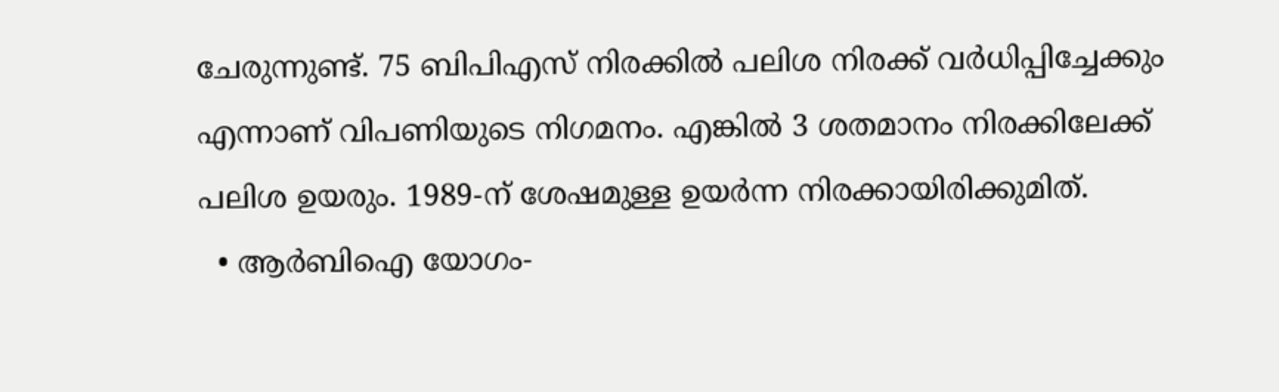ചേരുന്നുണ്ട്. 75 ബിപിഎസ് നിരക്കില്‍ പലിശ നിരക്ക് വര്‍ധിപ്പിച്ചേക്കും എന്നാണ് വിപണിയുടെ നിഗമനം. എങ്കില്‍ 3 ശതമാനം നിരക്കിലേക്ക് പലിശ ഉയരും. 1989-ന് ശേഷമുള്ള ഉയര്‍ന്ന നിരക്കായിരിക്കുമിത്.
  • ആര്‍ബിഐ യോഗം-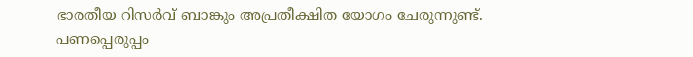ഭാരതീയ റിസര്‍വ് ബാങ്കും അപ്രതീക്ഷിത യോഗം ചേരുന്നുണ്ട്. പണപ്പെരുപ്പം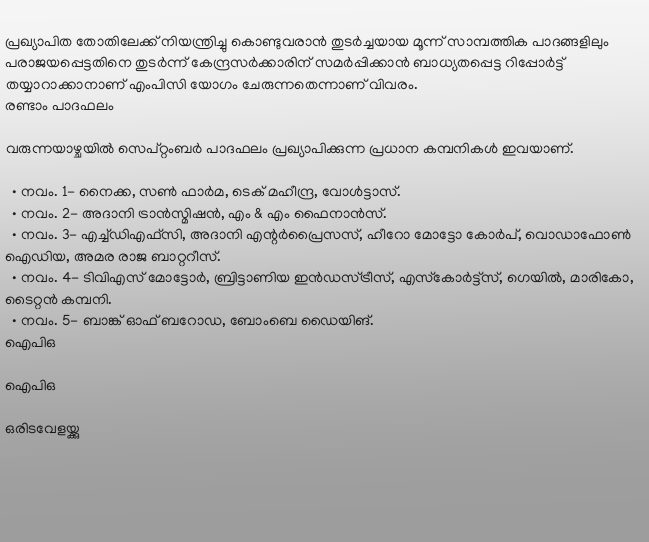പ്രഖ്യാപിത തോതിലേക്ക് നിയന്ത്രിച്ചു കൊണ്ടുവരാന്‍ തുടര്‍ച്ചയായ മൂന്ന് സാമ്പത്തിക പാദങ്ങളിലും പരാജയപ്പെട്ടതിനെ തുടര്‍ന്ന് കേന്ദ്രസര്‍ക്കാരിന് സമര്‍പ്പിക്കാന്‍ ബാധ്യതപ്പെട്ട റിപ്പോര്‍ട്ട് തയ്യാറാക്കാനാണ് എംപിസി യോഗം ചേരുന്നതെന്നാണ് വിവരം.
രണ്ടാം പാദഫലം

വരുന്നയാഴ്ചയില്‍ സെപ്റ്റംബര്‍ പാദഫലം പ്രഖ്യാപിക്കുന്ന പ്രധാന കമ്പനികള്‍ ഇവയാണ്.

  • നവം. 1- നൈക്ക, സണ്‍ ഫാര്‍മ, ടെക് മഹീന്ദ്ര, വോള്‍ട്ടാസ്.
  • നവം. 2- അദാനി ട്രാന്‍സ്മിഷന്‍, എം & എം ഫൈനാന്‍സ്.
  • നവം. 3- എച്ച്ഡിഎഫ്‌സി, അദാനി എന്റര്‍പ്രൈസസ്, ഹീറോ മോട്ടോ കോര്‍പ്, വൊഡാഫോണ്‍ ഐഡിയ, അമര രാജ ബാറ്ററീസ്.
  • നവം. 4- ടിവിഎസ് മോട്ടോര്‍, ബ്രിട്ടാണിയ ഇന്‍ഡസ്ട്രീസ്, എസ്‌കോര്‍ട്ട്‌സ്, ഗെയില്‍, മാരികോ, ടൈറ്റന്‍ കമ്പനി.
  • നവം. 5- ബാങ്ക് ഓഫ് ബറോഡ, ബോംബെ ഡൈയിങ്.
ഐപിഒ

ഐപിഒ

ഒരിടവേളയ്ക്കു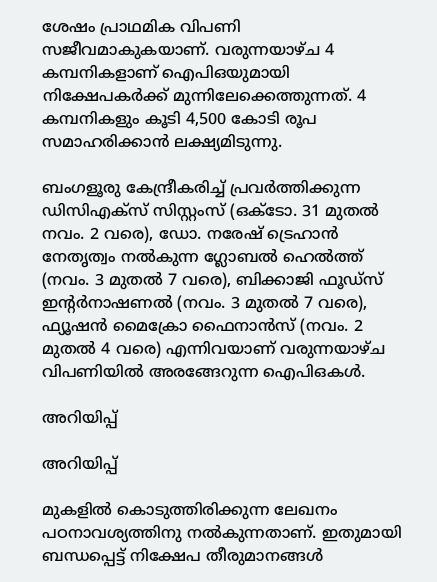ശേഷം പ്രാഥമിക വിപണി സജീവമാകുകയാണ്. വരുന്നയാഴ്ച 4 കമ്പനികളാണ് ഐപിഒയുമായി നിക്ഷേപകര്‍ക്ക് മുന്നിലേക്കെത്തുന്നത്. 4 കമ്പനികളും കൂടി 4,500 കോടി രൂപ സമാഹരിക്കാന്‍ ലക്ഷ്യമിടുന്നു.

ബംഗളൂരു കേന്ദ്രീകരിച്ച് പ്രവര്‍ത്തിക്കുന്ന ഡിസിഎക്‌സ് സിസ്റ്റംസ് (ഒക്ടോ. 31 മുതല്‍ നവം. 2 വരെ), ഡോ. നരേഷ് ട്രെഹാന്‍ നേതൃത്വം നല്‍കുന്ന ഗ്ലോബല്‍ ഹെല്‍ത്ത് (നവം. 3 മുതല്‍ 7 വരെ), ബിക്കാജി ഫൂഡ്‌സ് ഇന്റര്‍നാഷണല്‍ (നവം. 3 മുതല്‍ 7 വരെ), ഫ്യൂഷന്‍ മൈക്രോ ഫൈനാന്‍സ് (നവം. 2 മുതല്‍ 4 വരെ) എന്നിവയാണ് വരുന്നയാഴ്ച വിപണിയില്‍ അരങ്ങേറുന്ന ഐപിഒകള്‍.

അറിയിപ്പ്

അറിയിപ്പ്

മുകളില്‍ കൊടുത്തിരിക്കുന്ന ലേഖനം പഠനാവശ്യത്തിനു നല്‍കുന്നതാണ്. ഇതുമായി ബന്ധപ്പെട്ട് നിക്ഷേപ തീരുമാനങ്ങള്‍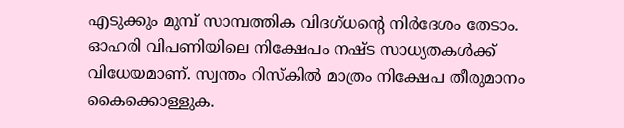എടുക്കും മുമ്പ് സാമ്പത്തിക വിദഗ്ധന്റെ നിര്‍ദേശം തേടാം. ഓഹരി വിപണിയിലെ നിക്ഷേപം നഷ്ട സാധ്യതകള്‍ക്ക് വിധേയമാണ്. സ്വന്തം റിസ്‌കില്‍ മാത്രം നിക്ഷേപ തീരുമാനം കൈക്കൊള്ളുക.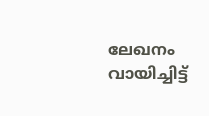ലേഖനം വായിച്ചിട്ട്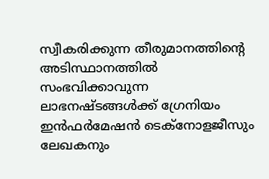സ്വീകരിക്കുന്ന തീരുമാനത്തിന്റെ അടിസ്ഥാനത്തില്‍ സംഭവിക്കാവുന്ന ലാഭനഷ്ടങ്ങള്‍ക്ക് ഗ്രേനിയം ഇന്‍ഫര്‍മേഷന്‍ ടെക്‌നോളജീസും ലേഖകനും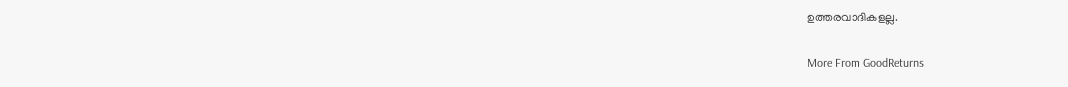ഉത്തരവാദികളല്ല.

More From GoodReturns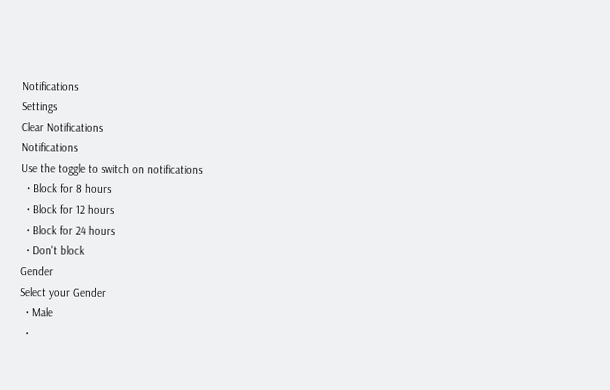Notifications
Settings
Clear Notifications
Notifications
Use the toggle to switch on notifications
  • Block for 8 hours
  • Block for 12 hours
  • Block for 24 hours
  • Don't block
Gender
Select your Gender
  • Male
  •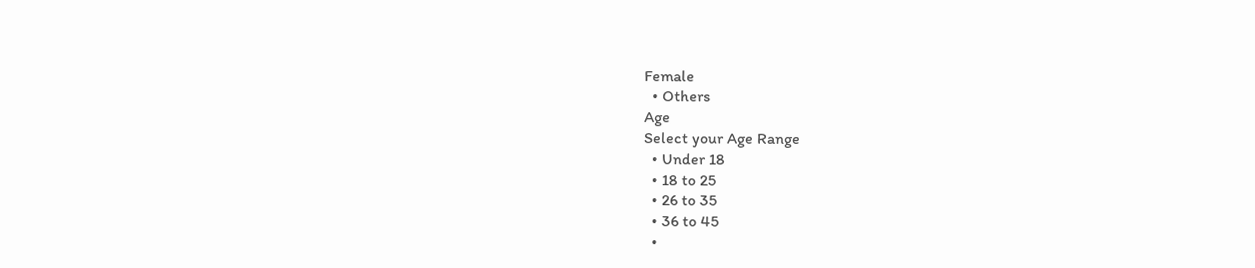Female
  • Others
Age
Select your Age Range
  • Under 18
  • 18 to 25
  • 26 to 35
  • 36 to 45
  •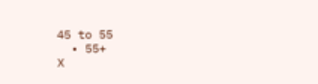45 to 55
  • 55+
X